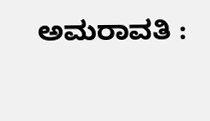ಅಮರಾವತಿ :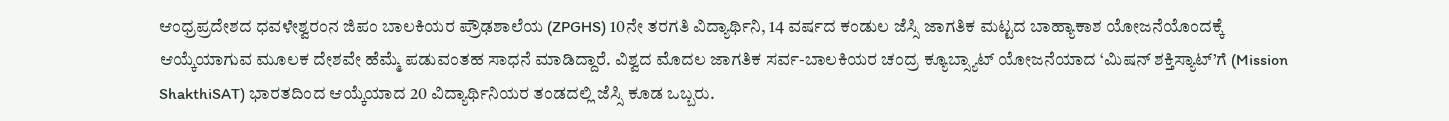ಆಂಧ್ರಪ್ರದೇಶದ ಧವಳೇಶ್ವರಂನ ಜಿಪಂ ಬಾಲಕಿಯರ ಪ್ರೌಢಶಾಲೆಯ (ZPGHS) 10ನೇ ತರಗತಿ ವಿದ್ಯಾರ್ಥಿನಿ, 14 ವರ್ಷದ ಕಂಡುಲ ಜೆಸ್ಸಿ ಜಾಗತಿಕ ಮಟ್ಟದ ಬಾಹ್ಯಾಕಾಶ ಯೋಜನೆಯೊಂದಕ್ಕೆ ಆಯ್ಕೆಯಾಗುವ ಮೂಲಕ ದೇಶವೇ ಹೆಮ್ಮೆ ಪಡುವಂತಹ ಸಾಧನೆ ಮಾಡಿದ್ದಾರೆ. ವಿಶ್ವದ ಮೊದಲ ಜಾಗತಿಕ ಸರ್ವ-ಬಾಲಕಿಯರ ಚಂದ್ರ ಕ್ಯೂಬ್ಸ್ಯಾಟ್ ಯೋಜನೆಯಾದ ‘ಮಿಷನ್ ಶಕ್ತಿಸ್ಯಾಟ್’ಗೆ (Mission ShakthiSAT) ಭಾರತದಿಂದ ಆಯ್ಕೆಯಾದ 20 ವಿದ್ಯಾರ್ಥಿನಿಯರ ತಂಡದಲ್ಲಿ ಜೆಸ್ಸಿ ಕೂಡ ಒಬ್ಬರು.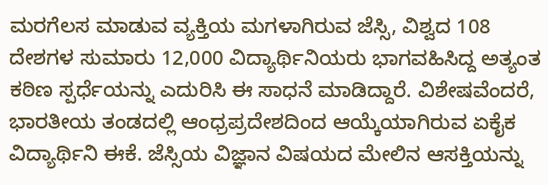ಮರಗೆಲಸ ಮಾಡುವ ವ್ಯಕ್ತಿಯ ಮಗಳಾಗಿರುವ ಜೆಸ್ಸಿ, ವಿಶ್ವದ 108 ದೇಶಗಳ ಸುಮಾರು 12,000 ವಿದ್ಯಾರ್ಥಿನಿಯರು ಭಾಗವಹಿಸಿದ್ದ ಅತ್ಯಂತ ಕಠಿಣ ಸ್ಪರ್ಧೆಯನ್ನು ಎದುರಿಸಿ ಈ ಸಾಧನೆ ಮಾಡಿದ್ದಾರೆ. ವಿಶೇಷವೆಂದರೆ, ಭಾರತೀಯ ತಂಡದಲ್ಲಿ ಆಂಧ್ರಪ್ರದೇಶದಿಂದ ಆಯ್ಕೆಯಾಗಿರುವ ಏಕೈಕ ವಿದ್ಯಾರ್ಥಿನಿ ಈಕೆ. ಜೆಸ್ಸಿಯ ವಿಜ್ಞಾನ ವಿಷಯದ ಮೇಲಿನ ಆಸಕ್ತಿಯನ್ನು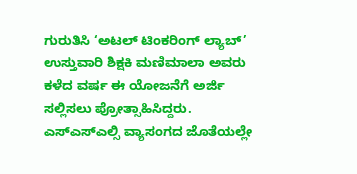ಗುರುತಿಸಿ ‘ಅಟಲ್ ಟಿಂಕರಿಂಗ್ ಲ್ಯಾಬ್’ ಉಸ್ತುವಾರಿ ಶಿಕ್ಷಕಿ ಮಣಿಮಾಲಾ ಅವರು ಕಳೆದ ವರ್ಷ ಈ ಯೋಜನೆಗೆ ಅರ್ಜಿ ಸಲ್ಲಿಸಲು ಪ್ರೋತ್ಸಾಹಿಸಿದ್ದರು.
ಎಸ್ಎಸ್ಎಲ್ಸಿ ವ್ಯಾಸಂಗದ ಜೊತೆಯಲ್ಲೇ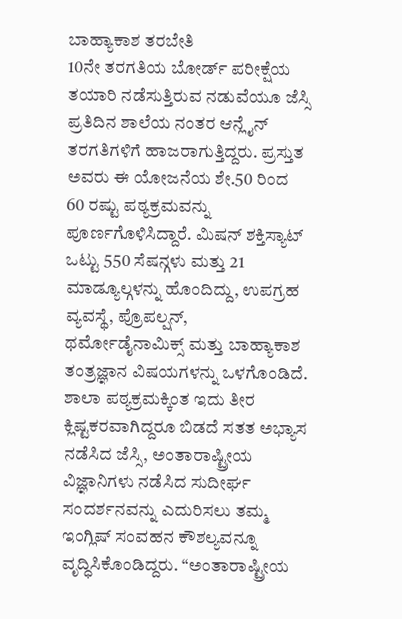ಬಾಹ್ಯಾಕಾಶ ತರಬೇತಿ
10ನೇ ತರಗತಿಯ ಬೋರ್ಡ್ ಪರೀಕ್ಷೆಯ ತಯಾರಿ ನಡೆಸುತ್ತಿರುವ ನಡುವೆಯೂ ಜೆಸ್ಸಿ ಪ್ರತಿದಿನ ಶಾಲೆಯ ನಂತರ ಆನ್ಲೈನ್ ತರಗತಿಗಳಿಗೆ ಹಾಜರಾಗುತ್ತಿದ್ದರು. ಪ್ರಸ್ತುತ ಅವರು ಈ ಯೋಜನೆಯ ಶೇ.50 ರಿಂದ 60 ರಷ್ಟು ಪಠ್ಯಕ್ರಮವನ್ನು ಪೂರ್ಣಗೊಳಿಸಿದ್ದಾರೆ. ಮಿಷನ್ ಶಕ್ತಿಸ್ಯಾಟ್ ಒಟ್ಟು 550 ಸೆಷನ್ಗಳು ಮತ್ತು 21 ಮಾಡ್ಯೂಲ್ಗಳನ್ನು ಹೊಂದಿದ್ದು, ಉಪಗ್ರಹ ವ್ಯವಸ್ಥೆ, ಪ್ರೊಪಲ್ಷನ್, ಥರ್ಮೋಡೈನಾಮಿಕ್ಸ್ ಮತ್ತು ಬಾಹ್ಯಾಕಾಶ ತಂತ್ರಜ್ಞಾನ ವಿಷಯಗಳನ್ನು ಒಳಗೊಂಡಿದೆ.
ಶಾಲಾ ಪಠ್ಯಕ್ರಮಕ್ಕಿಂತ ಇದು ತೀರ ಕ್ಲಿಷ್ಟಕರವಾಗಿದ್ದರೂ ಬಿಡದೆ ಸತತ ಅಭ್ಯಾಸ ನಡೆಸಿದ ಜೆಸ್ಸಿ, ಅಂತಾರಾಷ್ಟ್ರೀಯ ವಿಜ್ಞಾನಿಗಳು ನಡೆಸಿದ ಸುದೀರ್ಘ ಸಂದರ್ಶನವನ್ನು ಎದುರಿಸಲು ತಮ್ಮ ಇಂಗ್ಲಿಷ್ ಸಂವಹನ ಕೌಶಲ್ಯವನ್ನೂ ವೃದ್ಧಿಸಿಕೊಂಡಿದ್ದರು. “ಅಂತಾರಾಷ್ಟ್ರೀಯ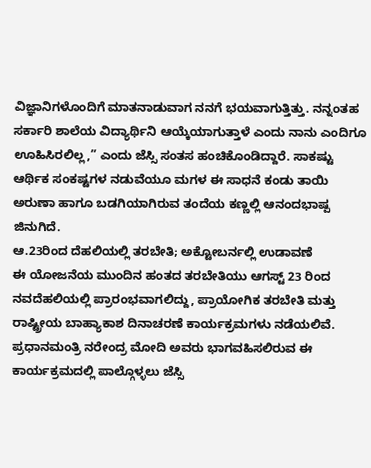ವಿಜ್ಞಾನಿಗಳೊಂದಿಗೆ ಮಾತನಾಡುವಾಗ ನನಗೆ ಭಯವಾಗುತ್ತಿತ್ತು. ನನ್ನಂತಹ ಸರ್ಕಾರಿ ಶಾಲೆಯ ವಿದ್ಯಾರ್ಥಿನಿ ಆಯ್ಕೆಯಾಗುತ್ತಾಳೆ ಎಂದು ನಾನು ಎಂದಿಗೂ ಊಹಿಸಿರಲಿಲ್ಲ,” ಎಂದು ಜೆಸ್ಸಿ ಸಂತಸ ಹಂಚಿಕೊಂಡಿದ್ದಾರೆ. ಸಾಕಷ್ಟು ಆರ್ಥಿಕ ಸಂಕಷ್ಟಗಳ ನಡುವೆಯೂ ಮಗಳ ಈ ಸಾಧನೆ ಕಂಡು ತಾಯಿ ಅರುಣಾ ಹಾಗೂ ಬಡಗಿಯಾಗಿರುವ ತಂದೆಯ ಕಣ್ಣಲ್ಲಿ ಆನಂದಭಾಷ್ಪ ಜಿನುಗಿದೆ.
ಆ.23ರಿಂದ ದೆಹಲಿಯಲ್ಲಿ ತರಬೇತಿ; ಅಕ್ಟೋಬರ್ನಲ್ಲಿ ಉಡಾವಣೆ
ಈ ಯೋಜನೆಯ ಮುಂದಿನ ಹಂತದ ತರಬೇತಿಯು ಆಗಸ್ಟ್ 23 ರಿಂದ ನವದೆಹಲಿಯಲ್ಲಿ ಪ್ರಾರಂಭವಾಗಲಿದ್ದು, ಪ್ರಾಯೋಗಿಕ ತರಬೇತಿ ಮತ್ತು ರಾಷ್ಟ್ರೀಯ ಬಾಹ್ಯಾಕಾಶ ದಿನಾಚರಣೆ ಕಾರ್ಯಕ್ರಮಗಳು ನಡೆಯಲಿವೆ. ಪ್ರಧಾನಮಂತ್ರಿ ನರೇಂದ್ರ ಮೋದಿ ಅವರು ಭಾಗವಹಿಸಲಿರುವ ಈ ಕಾರ್ಯಕ್ರಮದಲ್ಲಿ ಪಾಲ್ಗೊಳ್ಳಲು ಜೆಸ್ಸಿ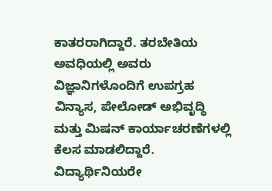ಕಾತರರಾಗಿದ್ದಾರೆ. ತರಬೇತಿಯ ಅವಧಿಯಲ್ಲಿ ಅವರು ವಿಜ್ಞಾನಿಗಳೊಂದಿಗೆ ಉಪಗ್ರಹ ವಿನ್ಯಾಸ, ಪೇಲೋಡ್ ಅಭಿವೃದ್ಧಿ ಮತ್ತು ಮಿಷನ್ ಕಾರ್ಯಾಚರಣೆಗಳಲ್ಲಿ ಕೆಲಸ ಮಾಡಲಿದ್ದಾರೆ.
ವಿದ್ಯಾರ್ಥಿನಿಯರೇ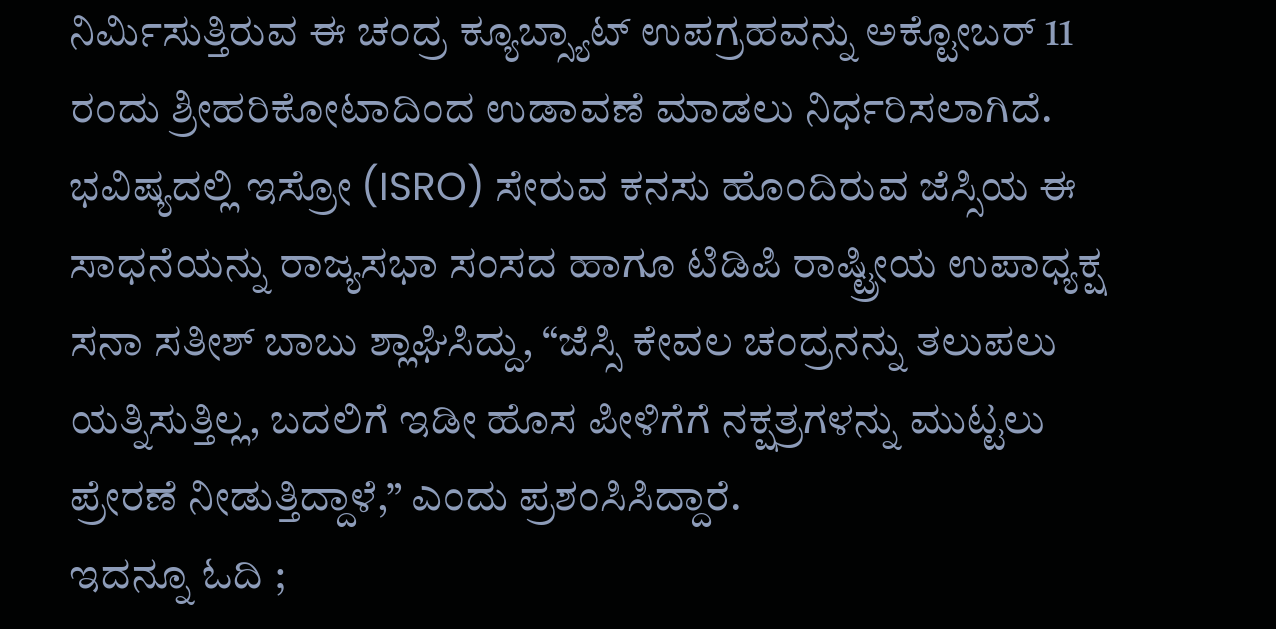ನಿರ್ಮಿಸುತ್ತಿರುವ ಈ ಚಂದ್ರ ಕ್ಯೂಬ್ಸ್ಯಾಟ್ ಉಪಗ್ರಹವನ್ನು ಅಕ್ಟೋಬರ್ 11 ರಂದು ಶ್ರೀಹರಿಕೋಟಾದಿಂದ ಉಡಾವಣೆ ಮಾಡಲು ನಿರ್ಧರಿಸಲಾಗಿದೆ. ಭವಿಷ್ಯದಲ್ಲಿ ಇಸ್ರೋ (ISRO) ಸೇರುವ ಕನಸು ಹೊಂದಿರುವ ಜೆಸ್ಸಿಯ ಈ ಸಾಧನೆಯನ್ನು ರಾಜ್ಯಸಭಾ ಸಂಸದ ಹಾಗೂ ಟಿಡಿಪಿ ರಾಷ್ಟ್ರೀಯ ಉಪಾಧ್ಯಕ್ಷ ಸನಾ ಸತೀಶ್ ಬಾಬು ಶ್ಲಾಘಿಸಿದ್ದು, “ಜೆಸ್ಸಿ ಕೇವಲ ಚಂದ್ರನನ್ನು ತಲುಪಲು ಯತ್ನಿಸುತ್ತಿಲ್ಲ, ಬದಲಿಗೆ ಇಡೀ ಹೊಸ ಪೀಳಿಗೆಗೆ ನಕ್ಷತ್ರಗಳನ್ನು ಮುಟ್ಟಲು ಪ್ರೇರಣೆ ನೀಡುತ್ತಿದ್ದಾಳೆ,” ಎಂದು ಪ್ರಶಂಸಿಸಿದ್ದಾರೆ.
ಇದನ್ನೂ ಓದಿ ;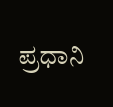ಪ್ರಧಾನಿ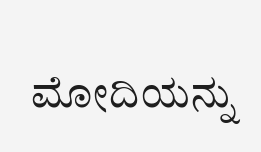ಮೋದಿಯನ್ನು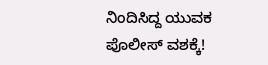ನಿಂದಿಸಿದ್ದ ಯುವಕ ಪೊಲೀಸ್ ವಶಕ್ಕೆ!